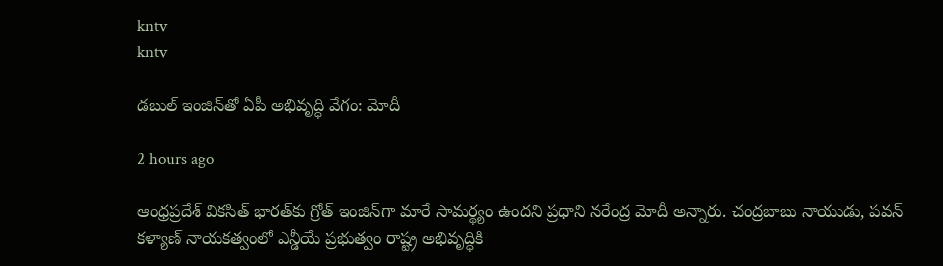kntv
kntv

డబుల్ ఇంజిన్‌తో ఏపీ అభివృద్ధి వేగం: మోదీ

2 hours ago

ఆంధ్రప్రదేశ్ వికసిత్ భారత్‌కు గ్రోత్ ఇంజిన్‌గా మారే సామర్థ్యం ఉందని ప్రధాని నరేంద్ర మోదీ అన్నారు. చంద్రబాబు నాయుడు, పవన్ కళ్యాణ్ నాయకత్వంలో ఎన్డీయే ప్రభుత్వం రాష్ట్ర అభివృద్ధికి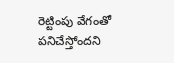రెట్టింపు వేగంతో పనిచేస్తోందని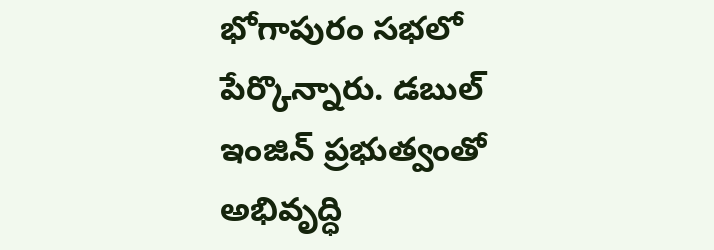భోగాపురం సభలో పేర్కొన్నారు. డబుల్ ఇంజిన్ ప్రభుత్వంతో అభివృద్ధి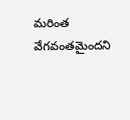మరింత వేగవంతమైందని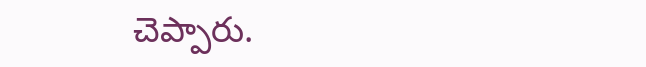చెప్పారు.